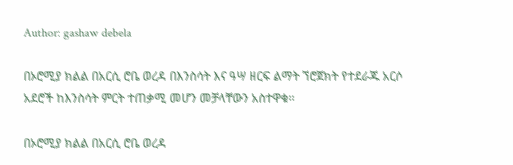Author: gashaw debela

በኦሮሚያ ክልል በአርሲ ሮቤ ወረዳ በእንስሳት እና ዓሣ ዘርፍ ልማት ኘሮጀክት የተደራጁ አርሶ አደሮች ከእንስሳት ምርት ተጠቃሚ መሆን መቻላቸውን አስተዋቁ፡፡

በኦሮሚያ ክልል በአርሲ ሮቤ ወረዳ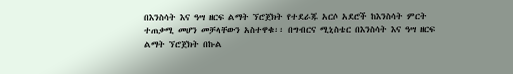በእንስሳት እና ዓሣ ዘርፍ ልማት ኘሮጀክት የተደራጁ አርሶ አደሮች ከእንስሳት ምርት ተጠቃሚ መሆን መቻላቸውን አስተዋቁ፡፡ በግብርና ሚኒስቴር በእንስሳት እና ዓሣ ዘርፍ ልማት ኘሮጀክት በኩል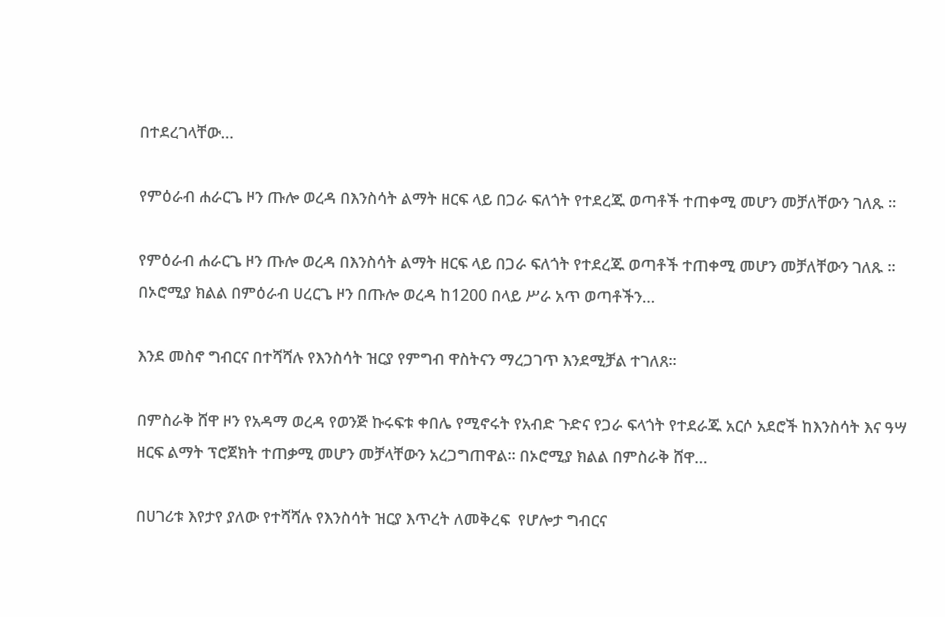በተደረገላቸው…

የምዕራብ ሐራርጌ ዞን ጡሎ ወረዳ በእንስሳት ልማት ዘርፍ ላይ በጋራ ፍለጎት የተደረጁ ወጣቶች ተጠቀሚ መሆን መቻለቸውን ገለጹ ፡፡

የምዕራብ ሐራርጌ ዞን ጡሎ ወረዳ በእንስሳት ልማት ዘርፍ ላይ በጋራ ፍለጎት የተደረጁ ወጣቶች ተጠቀሚ መሆን መቻለቸውን ገለጹ ፡፡ በኦሮሚያ ክልል በምዕራብ ሀረርጌ ዞን በጡሎ ወረዳ ከ1200 በላይ ሥራ አጥ ወጣቶችን…

እንደ መስኖ ግብርና በተሻሻሉ የእንስሳት ዝርያ የምግብ ዋስትናን ማረጋገጥ እንደሚቻል ተገለጸ፡፡

በምስራቅ ሸዋ ዞን የአዳማ ወረዳ የወንጅ ኩሩፍቱ ቀበሌ የሚኖሩት የአብድ ጉድና የጋራ ፍላጎት የተደራጁ አርሶ አደሮች ከእንስሳት እና ዓሣ ዘርፍ ልማት ፕሮጀክት ተጠቃሚ መሆን መቻላቸውን አረጋግጠዋል፡፡ በኦሮሚያ ክልል በምስራቅ ሸዋ…

በሀገሪቱ እየታየ ያለው የተሻሻሉ የእንስሳት ዝርያ እጥረት ለመቅረፍ  የሆሎታ ግብርና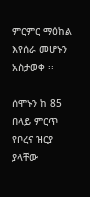ምርምር ማዕከል  እየሰራ መሆኑን አስታወቀ ፡፡

ሰሞኑን ከ 85 በላይ ምርጥ የቦረና ዝርያ ያላቸው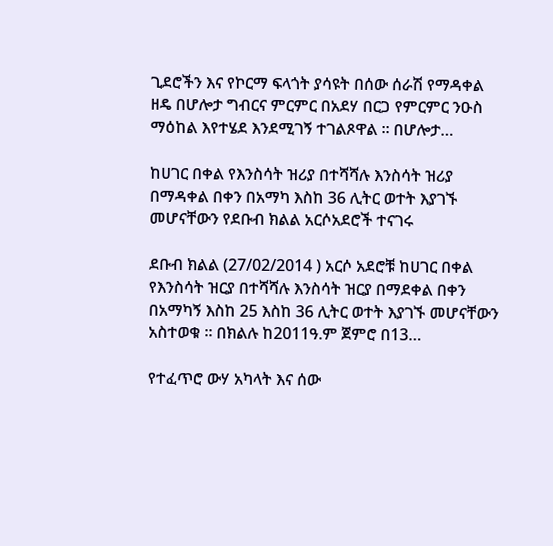ጊደሮችን እና የኮርማ ፍላጎት ያሳዩት በሰው ሰራሽ የማዳቀል ዘዴ በሆሎታ ግብርና ምርምር በአደሃ በርጋ የምርምር ንዑስ ማዕከል እየተሄደ እንደሚገኝ ተገልጾዋል ፡፡ በሆሎታ…

ከሀገር በቀል የእንስሳት ዝሪያ በተሻሻሉ እንስሳት ዝሪያ በማዳቀል በቀን በአማካ እስከ 36 ሊትር ወተት እያገኙ መሆናቸውን የደቡብ ክልል አርሶአደሮች ተናገሩ

ደቡብ ክልል (27/02/2014 ) አርሶ አደሮቹ ከሀገር በቀል የእንስሳት ዝርያ በተሻሻሉ እንስሳት ዝርያ በማደቀል በቀን በአማካኝ እስከ 25 እስከ 36 ሊትር ወተት እያገኙ መሆናቸውን አስተወቁ ፡፡ በክልሉ ከ2011ዓ.ም ጀምሮ በ13…

የተፈጥሮ ውሃ አካላት እና ሰው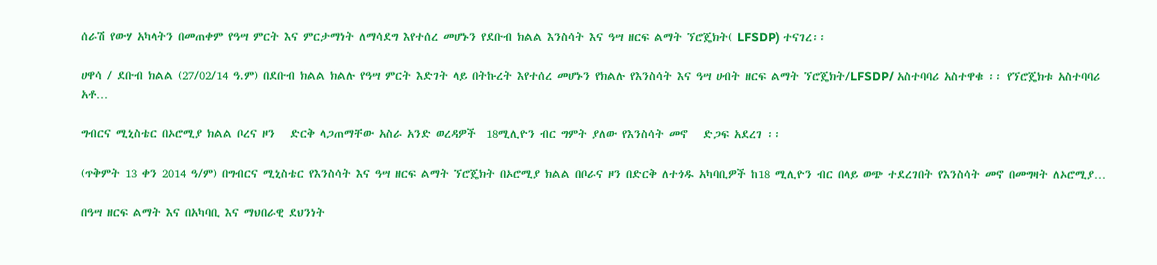ሰራሽ የውሃ አካላትን በመጠቀም የዓሣ ምርት እና ምርታማነት ለማሳደግ እየተሰረ መሆኑን የደቡብ ክልል እንስሳት እና ዓሣ ዘርፍ ልማት ኘሮጄክት( LFSDP) ተናገረ፡፡

ሀዋሳ / ደቡብ ክልል (27/02/14 ዓ.ም) በደቡብ ክልል ክልሉ የዓሣ ምርት እድገት ላይ በትኩረት እየተሰረ መሆኑን የክልሉ የእንስሳት እና ዓሣ ሀብት ዘርፍ ልማት ኘሮጄክት/LFSDP/ አስተባባሪ አስተዋቁ ፡፡ የኘሮጄክቱ አስተባባሪ አቶ…

ግብርና ሚኒስቴር በኦሮሚያ ክልል ቦረና ዞን   ድርቅ ላጋጠማቸው አስራ አንድ ወረዳዎች  18ሚሊዮን ብር ግምት ያለው የእንስሳት መኖ   ድጋፍ አደረገ ፡፡

(ጥቅምት 13 ቀን 2014 ዓ/ም) በግብርና ሚኒስቴር የእንስሳት እና ዓሣ ዘርፍ ልማት ኘሮጄክት በኦሮሚያ ክልል በቦራና ዞን በድርቅ ለተጎዱ አካባቢዎች ከ18 ሚሊዮን ብር በላይ ወጭ ተደረገበት የእንስሳት መኖ በመግዛት ለኦሮሚያ…

በዓሣ ዘርፍ ልማት እና በአካባቢ እና ማህበራዊ ደህንነት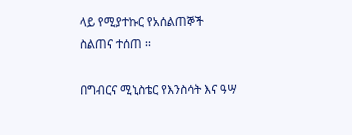ላይ የሚያተኩር የአሰልጠኞች ስልጠና ተሰጠ ፡፡

በግብርና ሚኒስቴር የእንስሳት እና ዓሣ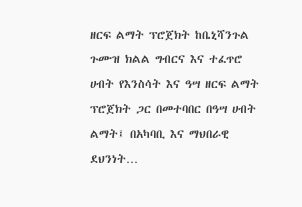ዘርፍ ልማት ፕሮጀክት ከቤኒሻንጉል ጉሙዝ ክልል ግብርና እና ተፈጥሮ ሀብት የእንስሳት እና ዓሣ ዘርፍ ልማት ፕሮጀክት ጋር በመተባበር በዓሣ ሀብት ልማት፤ በአካባቢ እና ማህበራዊ ደህንነት…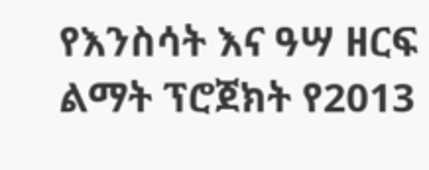የእንስሳት እና ዓሣ ዘርፍ ልማት ፕሮጀክት የ2013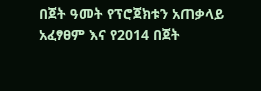በጀት ዓመት የፕሮጀክቱን አጠቃላይ አፈፃፀም እና የ2014 በጀት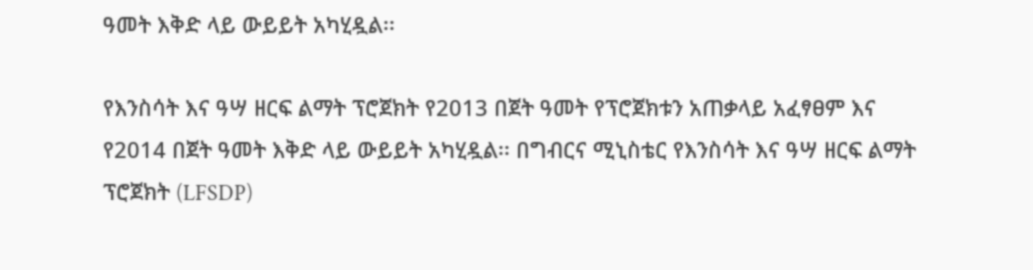ዓመት እቅድ ላይ ውይይት አካሂዷል፡፡

የእንስሳት እና ዓሣ ዘርፍ ልማት ፕሮጀክት የ2013 በጀት ዓመት የፕሮጀክቱን አጠቃላይ አፈፃፀም እና የ2014 በጀት ዓመት እቅድ ላይ ውይይት አካሂዷል፡፡ በግብርና ሚኒስቴር የእንስሳት እና ዓሣ ዘርፍ ልማት ፕሮጀክት (LFSDP)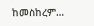ከመስከረም…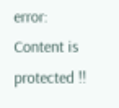error: Content is protected !!